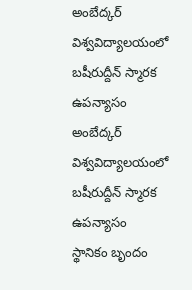అంబేద్కర్ విశ్వవిద్యాలయంలో బషీరుద్దీన్ స్మారక ఉపన్యాసం
అంబేద్కర్ విశ్వవిద్యాలయంలో బషీరుద్దీన్ స్మారక ఉపన్యాసం
స్థానికం బృందం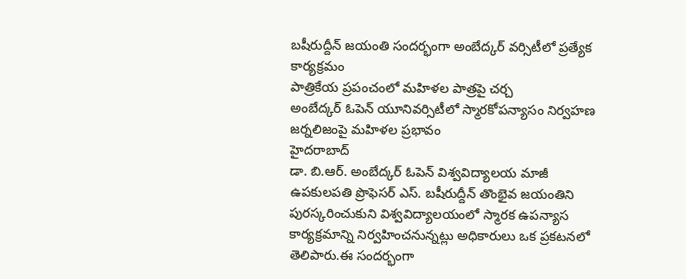బషీరుద్దీన్ జయంతి సందర్భంగా అంబేద్కర్ వర్సిటీలో ప్రత్యేక కార్యక్రమం
పాత్రికేయ ప్రపంచంలో మహిళల పాత్రపై చర్చ
అంబేద్కర్ ఓపెన్ యూనివర్సిటీలో స్మారకోపన్యాసం నిర్వహణ
జర్నలిజంపై మహిళల ప్రభావం
హైదరాబాద్
డా. బి.ఆర్. అంబేద్కర్ ఓపెన్ విశ్వవిద్యాలయ మాజీ ఉపకులపతి ప్రొఫెసర్ ఎస్. బషీరుద్దీన్ తొంభైవ జయంతిని పురస్కరించుకుని విశ్వవిద్యాలయంలో స్మారక ఉపన్యాస కార్యక్రమాన్ని నిర్వహించనున్నట్లు అధికారులు ఒక ప్రకటనలో తెలిపారు.ఈ సందర్భంగా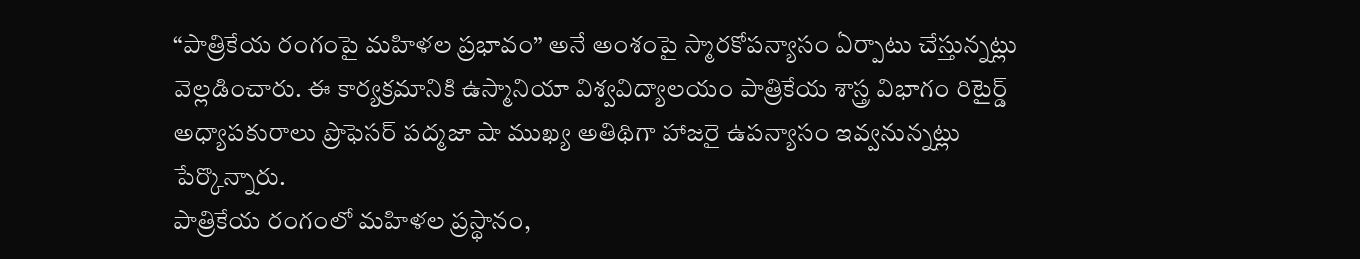“పాత్రికేయ రంగంపై మహిళల ప్రభావం” అనే అంశంపై స్మారకోపన్యాసం ఏర్పాటు చేస్తున్నట్లు వెల్లడించారు. ఈ కార్యక్రమానికి ఉస్మానియా విశ్వవిద్యాలయం పాత్రికేయ శాస్త్ర విభాగం రిటైర్డ్ అధ్యాపకురాలు ప్రొఫెసర్ పద్మజా షా ముఖ్య అతిథిగా హాజరై ఉపన్యాసం ఇవ్వనున్నట్లు పేర్కొన్నారు.
పాత్రికేయ రంగంలో మహిళల ప్రస్థానం,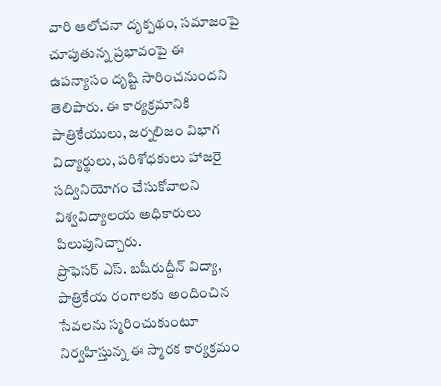వారి ఆలోచనా దృక్పథం, సమాజంపై చూపుతున్న ప్రభావంపై ఈ ఉపన్యాసం దృష్టి సారించనుందని తెలిపారు. ఈ కార్యక్రమానికి పాత్రికేయులు, జర్నలిజం విభాగ విద్యార్థులు, పరిశోధకులు హాజరై సద్వినియోగం చేసుకోవాలని విశ్వవిద్యాలయ అధికారులు పిలుపునిచ్చారు.
ప్రొఫెసర్ ఎస్. బషీరుద్దీన్ విద్యా, పాత్రికేయ రంగాలకు అందించిన సేవలను స్మరించుకుంటూ నిర్వహిస్తున్న ఈ స్మారక కార్యక్రమం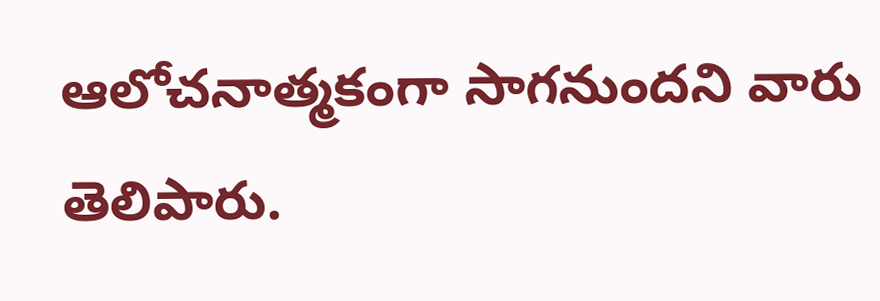ఆలోచనాత్మకంగా సాగనుందని వారు తెలిపారు.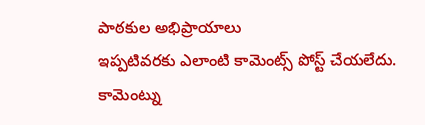పాఠకుల అభిప్రాయాలు
ఇప్పటివరకు ఎలాంటి కామెంట్స్ పోస్ట్ చేయలేదు.
కామెంట్ను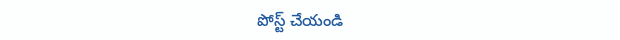పోస్ట్ చేయండి